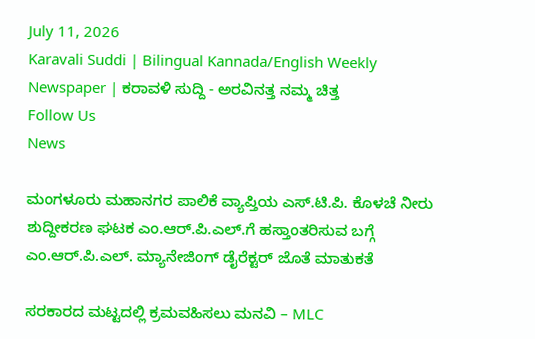July 11, 2026
Karavali Suddi | Bilingual Kannada/English Weekly Newspaper | ಕರಾವಳಿ ಸುದ್ದಿ - ಅರವಿನತ್ತ ನಮ್ಮ ಚಿತ್ತ
Follow Us
News

ಮಂಗಳೂರು ಮಹಾನಗರ ಪಾಲಿಕೆ ವ್ಯಾಪ್ತಿಯ ಎಸ್.ಟಿ.ಪಿ. ಕೊಳಚೆ ನೀರು ಶುದ್ದೀಕರಣ ಘಟಕ ಎಂ.ಆರ್.ಪಿ.ಎಲ್.ಗೆ ಹಸ್ತಾಂತರಿಸುವ ಬಗ್ಗೆ ಎಂ.ಆರ್.ಪಿ.ಎಲ್. ಮ್ಯಾನೇಜಿಂಗ್‌ ಡೈರೆಕ್ಟರ್‌ ಜೊತೆ ಮಾತುಕತೆ

ಸರಕಾರದ ಮಟ್ಟದಲ್ಲಿ ಕ್ರಮವಹಿಸಲು ಮನವಿ – MLC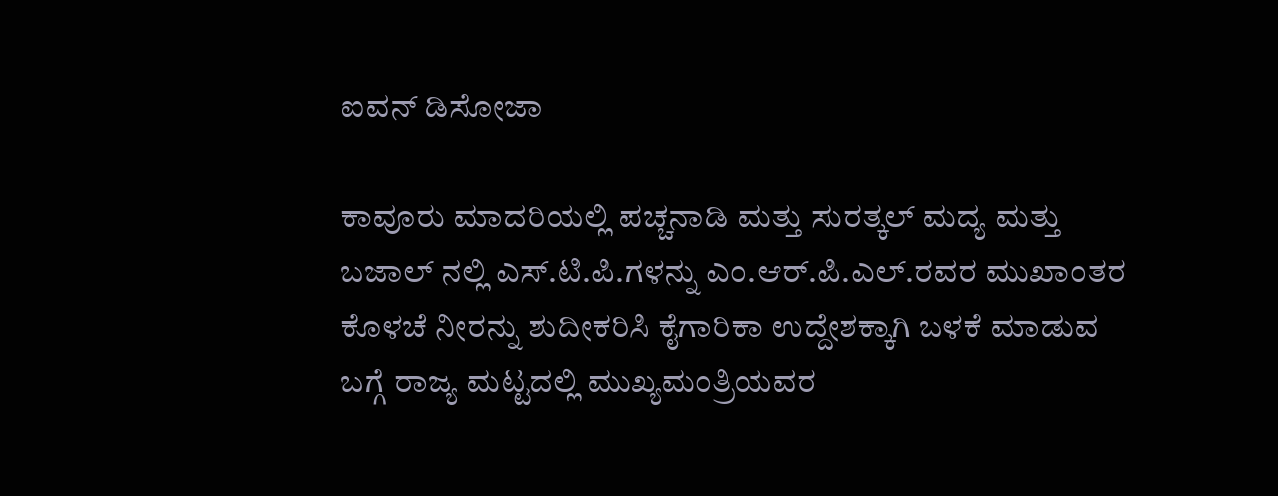ಐವನ್‌ ಡಿಸೋಜಾ

ಕಾವೂರು ಮಾದರಿಯಲ್ಲಿ ಪಚ್ಚನಾಡಿ ಮತ್ತು ಸುರತ್ಕಲ್‌ ಮದ್ಯ ಮತ್ತು ಬಜಾಲ್‌ ನಲ್ಲಿ ಎಸ್.ಟಿ.ಪಿ.ಗಳನ್ನು ಎಂ.ಆರ್.ಪಿ.ಎಲ್‌.ರವರ ಮುಖಾಂತರ ಕೊಳಚೆ ನೀರನ್ನು ಶುದೀಕರಿಸಿ ಕೈಗಾರಿಕಾ ಉದ್ದೇಶಕ್ಕಾಗಿ ಬಳಕೆ ಮಾಡುವ ಬಗ್ಗೆ ರಾಜ್ಯ ಮಟ್ಟದಲ್ಲಿ ಮುಖ್ಯಮಂತ್ರಿಯವರ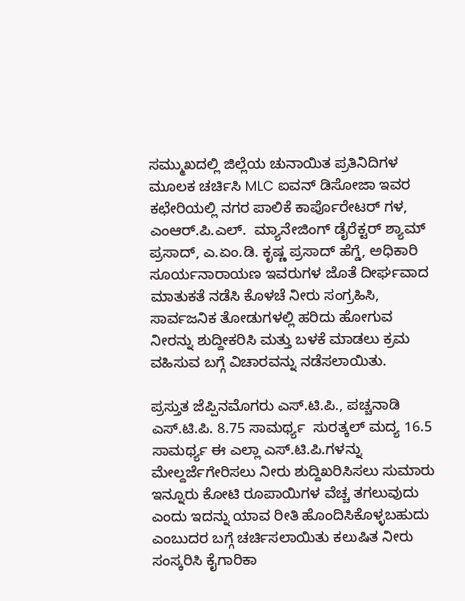ಸಮ್ಮುಖದಲ್ಲಿ ಜಿಲ್ಲೆಯ ಚುನಾಯಿತ ಪ್ರತಿನಿದಿಗಳ ಮೂಲಕ ಚರ್ಚಿಸಿ MLC ಐವನ್‌ ಡಿಸೋಜಾ ಇವರ ಕಛೇರಿಯಲ್ಲಿ ನಗರ ಪಾಲಿಕೆ ಕಾರ್ಪೊರೇಟರ್‌ ಗಳ, ಎಂಆರ್.ಪಿ.ಎಲ್‌.  ಮ್ಯಾನೇಜಿಂಗ್‌ ಡೈರೆಕ್ಟರ್‌ ಶ್ಯಾಮ್‌ ಪ್ರಸಾದ್‌, ಎ.ಏಂ.ಡಿ. ಕೃಷ್ಣ ಪ್ರಸಾದ್‌ ಹೆಗ್ಡೆ, ಅಧಿಕಾರಿ ಸೂರ್ಯನಾರಾಯಣ ಇವರುಗಳ ಜೊತೆ ದೀರ್ಘವಾದ ಮಾತುಕತೆ ನಡೆಸಿ ಕೊಳಚೆ ನೀರು ಸಂಗ್ರಹಿಸಿ, ಸಾರ್ವಜನಿಕ ತೋಡುಗಳಲ್ಲಿ ಹರಿದು ಹೋಗುವ ನೀರನ್ನು ಶುದ್ದೀಕರಿಸಿ ಮತ್ತು ಬಳಕೆ ಮಾಡಲು ಕ್ರಮ ವಹಿಸುವ ಬಗ್ಗೆ ವಿಚಾರವನ್ನು ನಡೆಸಲಾಯಿತು.

ಪ್ರಸ್ತುತ ಜೆಪ್ಪಿನಮೊಗರು ಎಸ್.ಟಿ.ಪಿ., ಪಚ್ಚನಾಡಿ ಎಸ್.ಟಿ.ಪಿ. 8.75 ಸಾಮರ್ಥ್ಯ  ಸುರತ್ಕಲ್‌ ಮದ್ಯ 16.5 ಸಾಮರ್ಥ್ಯ ಈ ಎಲ್ಲಾ ಎಸ್.ಟಿ.ಪಿ.ಗಳನ್ನು ಮೇಲ್ದರ್ಜೆಗೇರಿಸಲು ನೀರು ಶುದ್ದಿಖರಿಸಿಸಲು ಸುಮಾರು ಇನ್ನೂರು ಕೋಟಿ ರೂಪಾಯಿಗಳ ವೆಚ್ಚ ತಗಲುವುದು ಎಂದು ಇದನ್ನು ಯಾವ ರೀತಿ ಹೊಂದಿಸಿಕೊಳ್ಳಬಹುದು ಎಂಬುದರ ಬಗ್ಗೆ ಚರ್ಚಿಸಲಾಯಿತು ಕಲುಷಿತ ನೀರು ಸಂಸ್ಕರಿಸಿ ಕೈಗಾರಿಕಾ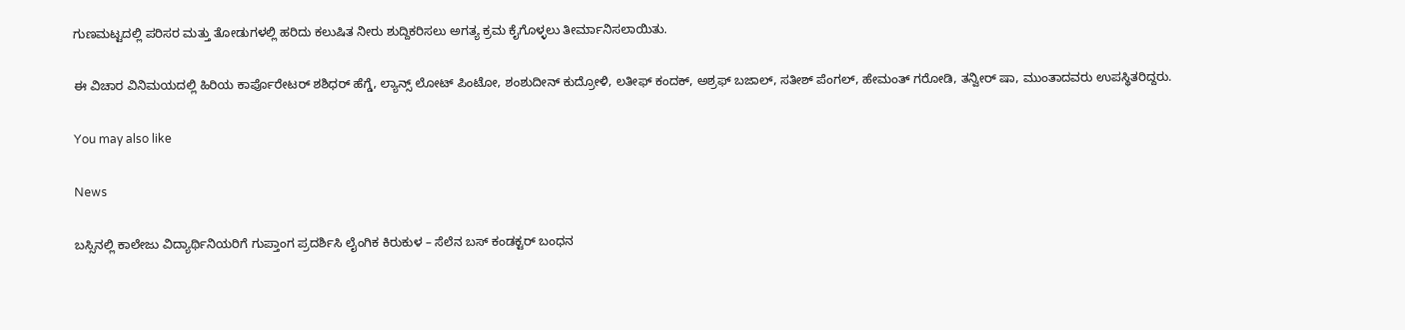ಗುಣಮಟ್ಟದಲ್ಲಿ ಪರಿಸರ ಮತ್ತು ತೋಡುಗಳಲ್ಲಿ ಹರಿದು ಕಲುಷಿತ ನೀರು ಶುದ್ದಿಕರಿಸಲು ಅಗತ್ಯ ಕ್ರಮ ಕೈಗೊಳ್ಳಲು ತೀರ್ಮಾನಿಸಲಾಯಿತು.

ಈ ವಿಚಾರ ವಿನಿಮಯದಲ್ಲಿ ಹಿರಿಯ ಕಾರ್ಪೊರೇಟರ್‌ ಶಶಿಧರ್‌ ಹೆಗ್ಡೆ, ಲ್ಯಾನ್ಸ್‌ ಲೋಟ್‌ ಪಿಂಟೋ, ಶಂಶುದೀನ್‌ ಕುದ್ರೋಳಿ, ಲತೀಫ್‌ ಕಂದಕ್‌, ಅಶ್ರಫ್‌ ಬಜಾಲ್‌, ಸತೀಶ್‌ ಪೆಂಗಲ್‌, ಹೇಮಂತ್‌ ಗರೋಡಿ, ತನ್ವೀರ್‌ ಷಾ, ಮುಂತಾದವರು ಉಪಸ್ಥಿತರಿದ್ದರು.

You may also like

News

ಬಸ್ಸಿನಲ್ಲಿ ಕಾಲೇಜು ವಿದ್ಯಾರ್ಥಿನಿಯರಿಗೆ ಗುಪ್ತಾಂಗ ಪ್ರದರ್ಶಿಸಿ ಲೈಂಗಿಕ ಕಿರುಕುಳ – ಸೆಲೆನ ಬಸ್ ಕಂಡಕ್ಟರ್ ಬಂಧನ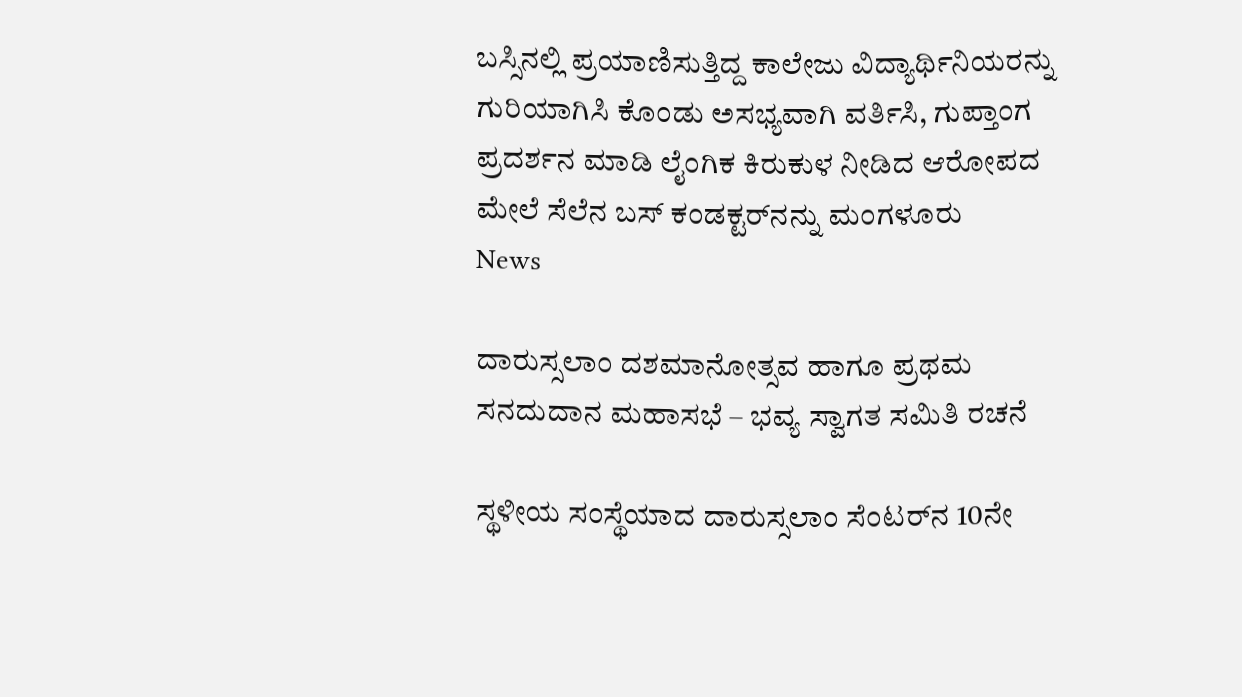ಬಸ್ಸಿನಲ್ಲಿ ಪ್ರಯಾಣಿಸುತ್ತಿದ್ದ ಕಾಲೇಜು ವಿದ್ಯಾರ್ಥಿನಿಯರನ್ನು ಗುರಿಯಾಗಿಸಿ ಕೊಂಡು ಅಸಭ್ಯವಾಗಿ ವರ್ತಿಸಿ, ಗುಪ್ತಾಂಗ ಪ್ರದರ್ಶನ ಮಾಡಿ ಲೈಂಗಿಕ ಕಿರುಕುಳ ನೀಡಿದ ಆರೋಪದ ಮೇಲೆ ಸೆಲೆನ ಬಸ್ ಕಂಡಕ್ಟರ್‌ನನ್ನು ಮಂಗಳೂರು
News

ದಾರುಸ್ಸಲಾಂ ದಶಮಾನೋತ್ಸವ ಹಾಗೂ ಪ್ರಥಮ ಸನದುದಾನ ಮಹಾಸಭೆ – ಭವ್ಯ ಸ್ವಾಗತ ಸಮಿತಿ ರಚನೆ

ಸ್ಥಳೀಯ ಸಂಸ್ಥೆಯಾದ ದಾರುಸ್ಸಲಾಂ ಸೆಂಟರ್‌ನ 10ನೇ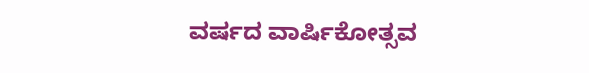ವರ್ಷದ ವಾರ್ಷಿಕೋತ್ಸವ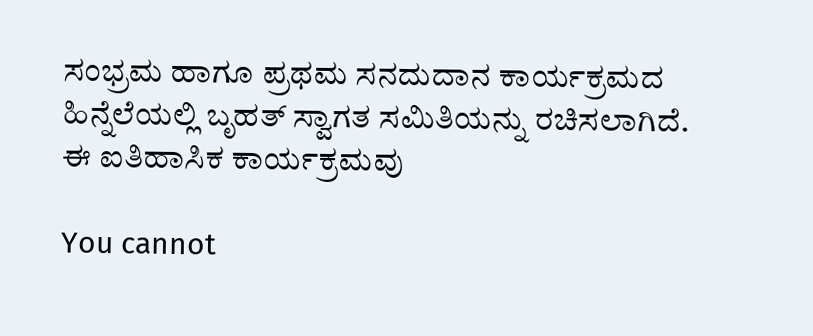ಸಂಭ್ರಮ ಹಾಗೂ ಪ್ರಥಮ ಸನದುದಾನ ಕಾರ್ಯಕ್ರಮದ ಹಿನ್ನೆಲೆಯಲ್ಲಿ ಬೃಹತ್ ಸ್ವಾಗತ ಸಮಿತಿಯನ್ನು ರಚಿಸಲಾಗಿದೆ. ಈ ಐತಿಹಾಸಿಕ ಕಾರ್ಯಕ್ರಮವು

You cannot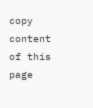copy content of this page